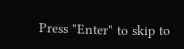Press "Enter" to skip to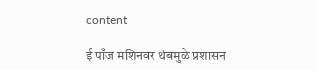content

ई पाँज मशिनवर थंबमुळे प्रशासन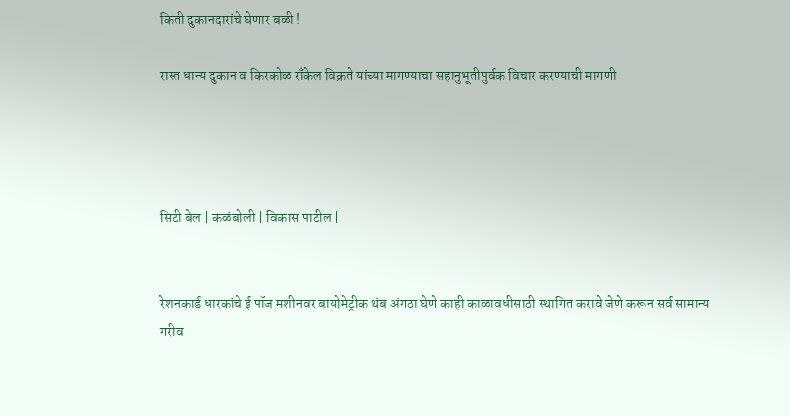किती दुकानदारांचे घेणार बळी !

रास्त धान्य दुकान व किरकोळ राँकेल विक्रते यांच्या मागण्याचा सहानुभूतीपुर्वक विचार करण्याची मागणी




सिटी बेल | कळंबोली | विकास पाटील |


रेशनकार्ड धारकांचे ई पॉज मशीनवर बायोमेट्रीक थंब अंगठा घेणे काही काळावधीसाठी स्थागित करावे जेणे करून सर्व सामान्य गरीव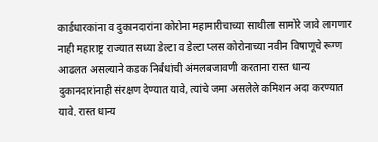कार्डधारकांना व दुकानदारांना कोरोना महामारीचाच्या साथीला सामोरे जावे लागणार  नाही महाराष्ट्र राज्यात सध्या डेल्टा व डेल्टा प्लस कोरोनाच्या नवीन विषाणूचे रूग्ण आढलत असल्याने कडक निर्बंधांची अंमलबजावणी करताना रास्त धान्य दुकानदारांनाही संरक्षण देण्यात यावे, त्यांचे जमा असलेले कमिशन अदा करण्यात यावे. रास्त धान्य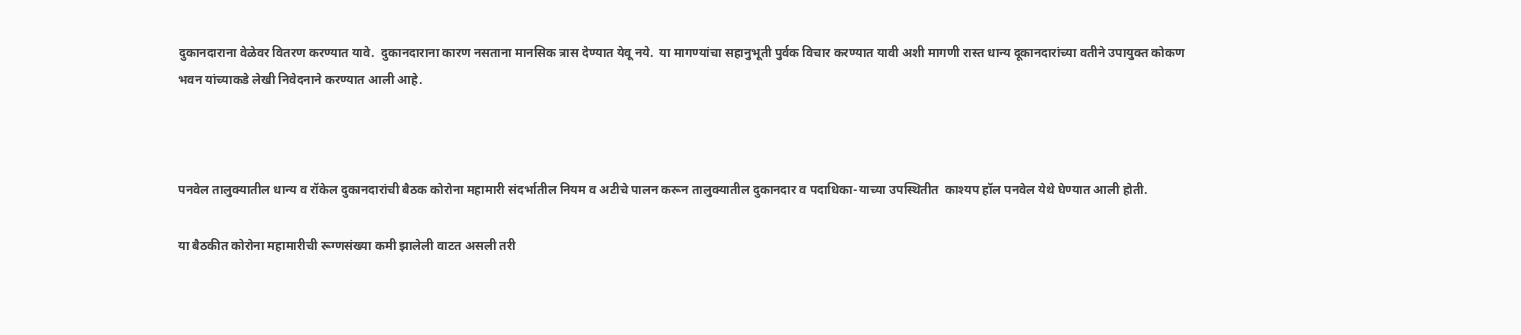दुकानदाराना वेळेवर वितरण करण्यात यावे.  दुकानदाराना कारण नसताना मानसिक त्रास देण्यात येवू नये.  या मागण्यांचा सहानुभूती पुर्वक विचार करण्यात यावी अशी मागणी रास्त धान्य दूकानदारांच्या वतीने उपायुक्त कोकण भवन यांच्याकडे लेखी निवेदनाने करण्यात आली आहे.



पनवेल तालुक्यातील धान्य व रॉकेल दुकानदारांची बैठक कोरोना महामारी संदर्भातील नियम व अटीचे पालन करून तालुक्यातील दुकानदार व पदाधिका-याच्या उपस्थितीत  काश्यप हॉल पनवेल येथे घेण्यात आली होती.

या बैठकीत कोरोना महामारीची रूग्णसंख्या कमी झालेली वाटत असली तरी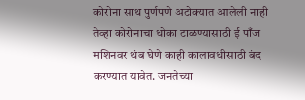कोरोना साथ पुर्णपणे अटोक्यात आलेली नाही तेव्हा कोरोनाचा धोका टाळण्यासाठी ई पाँज मशिनवर थंब घेणे काही कालावधीसाठी बंद करण्यात यावेत. जनतेच्या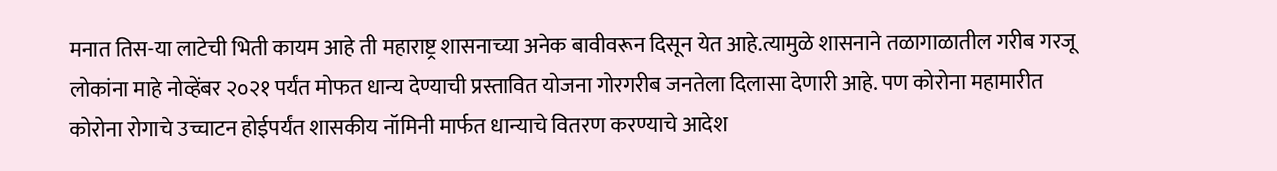मनात तिस-या लाटेची भिती कायम आहे ती महाराष्ट्र शासनाच्या अनेक बावीवरून दिसून येत आहे.त्यामुळे शासनाने तळागाळातील गरीब गरजू लोकांना माहे नोव्हेंबर २०२१ पर्यंत मोफत धान्य देण्याची प्रस्तावित योजना गोरगरीब जनतेला दिलासा देणारी आहे. पण कोरोना महामारीत  कोरोना रोगाचे उच्चाटन होईपर्यंत शासकीय नॉमिनी मार्फत धान्याचे वितरण करण्याचे आदेश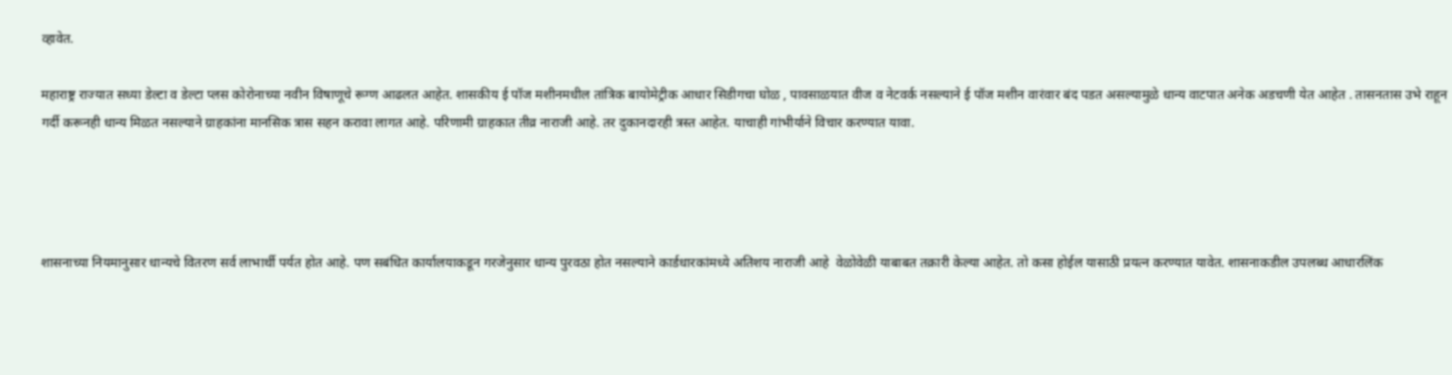व्हावेत.

महाराष्ट्र राज्यात सध्या डेल्टा व डेल्टा प्लस कोरोनाच्या नवीन विषाणूचे रूग्ण आढलत आहेत. शासकीय ई पॉज मशीनमधील तांत्रिक बायोमेट्रीक आधार सिडीगचा घोळ , पावसाळयात वीज व नेटवर्क नसल्याने ई पॉज मशीन वारंवार बंद पडत असल्यामुळे धान्य वाटपात अनेक अडचणी येत आहेत . तासनतास उभे राहून गर्दी करूनही धान्य मिळत नसल्याने ग्राहकांना मानसिक त्रास सहन करावा लागत आहे. परिणामी ग्राहकात तीव्र नाराजी आहे. तर दुकानदारही त्रस्त आहेत. याचाही गांभीर्याने विचार करण्यात यावा.




शासनाच्या नियमानुसार धान्यचे वितरण सर्व लाभार्थी पर्यत होत आहे. पण सबंधित कार्यालयाकडून गरजेनुसार धान्य पुरवठा होत नसल्याने कार्डधारकांमध्ये अतिशय नाराजी आहे  वेळोवेळी याबाबत तक्रारी केल्या आहेत. तो कसा होईल यासाठी प्रयत्न करण्यात यावेत. शासनाकडील उपलब्ध आधारलिंक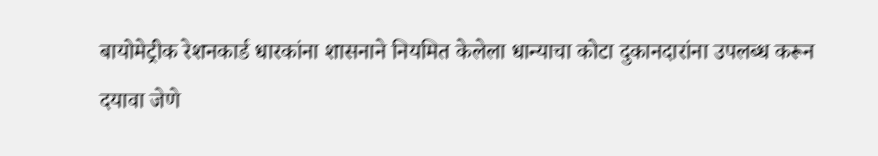बायोमेट्रीक रेशनकार्ड धारकांना शासनाने नियमित केलेला धान्याचा कोटा दुकानदारांना उपलब्ध करून दयावा जेणे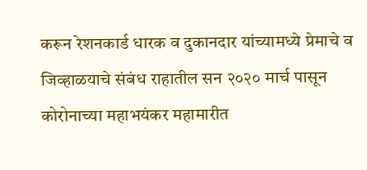करून रेशनकार्ड धारक व दुकानदार यांच्यामध्ये प्रेमाचे व जिव्हाळयाचे संबंध राहातील सन २०२० मार्च पासून कोरोनाच्या महाभयंकर महामारीत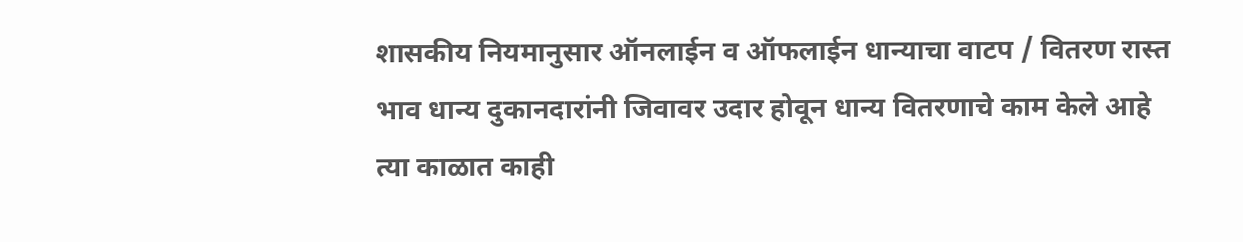शासकीय नियमानुसार ऑनलाईन व ऑफलाईन धान्याचा वाटप / वितरण रास्त भाव धान्य दुकानदारांनी जिवावर उदार होवून धान्य वितरणाचे काम केले आहे त्या काळात काही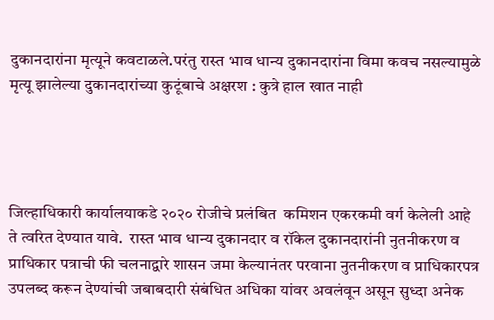दुकानदारांना मृत्यूने कवटाळले.परंतु रास्त भाव धान्य दुकानदारांना विमा कवच नसल्यामुळे मृत्यू झालेल्या दुकानदारांच्या कुटूंबाचे अक्षरश : कुत्रे हाल खात नाही




जिल्हाधिकारी कार्यालयाकडे २०२० रोजीचे प्रलंबित  कमिशन एकरकमी वर्ग केलेली आहे ते त्वरित देण्यात यावे.  रास्त भाव धान्य दुकानदार व रॉकेल दुकानदारांनी नुतनीकरण व प्राधिकार पत्राची फी चलनाद्वारे शासन जमा केल्यानंतर परवाना नुतनीकरण व प्राधिकारपत्र उपलब्द करून देण्यांची जबाबदारी संबंधित अधिका यांवर अवलंवून असून सुध्दा अनेक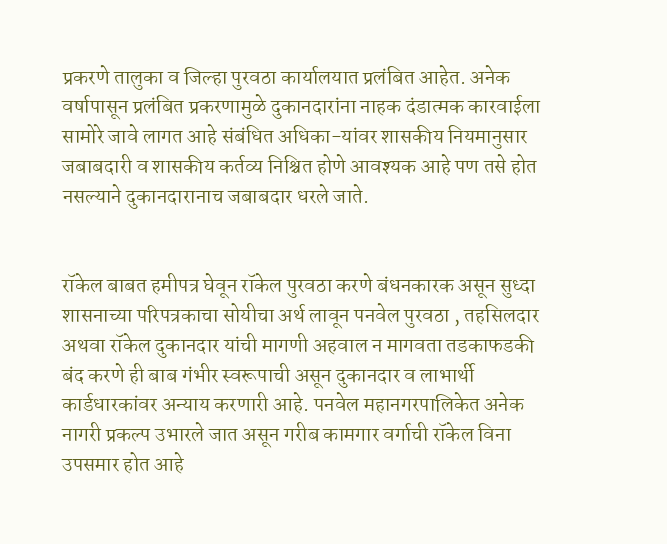प्रकरणे तालुका व जिल्हा पुरवठा कार्यालयात प्रलंबित आहेत. अनेक वर्षापासून प्रलंबित प्रकरणामुळे दुकानदारांना नाहक दंडात्मक कारवाईला सामोरे जावे लागत आहे संबंधित अधिका-यांवर शासकीय नियमानुसार जबाबदारी व शासकीय कर्तव्य निश्चित होणे आवश्यक आहे पण तसे होत नसल्याने दुकानदारानाच जबाबदार धरले जाते.


रॉकेल बाबत हमीपत्र घेवून रॉकेल पुरवठा करणे बंधनकारक असून सुध्दा शासनाच्या परिपत्रकाचा सोयीचा अर्थ लावून पनवेल पुरवठा , तहसिलदार अथवा रॉकेल दुकानदार यांची मागणी अहवाल न मागवता तडकाफडकी बंद करणे ही बाब गंभीर स्वरूपाची असून दुकानदार व लाभार्थी कार्डधारकांवर अन्याय करणारी आहे. पनवेल महानगरपालिकेत अनेक नागरी प्रकल्प उभारले जात असून गरीब कामगार वर्गाची रॉकेल विना  उपसमार होत आहे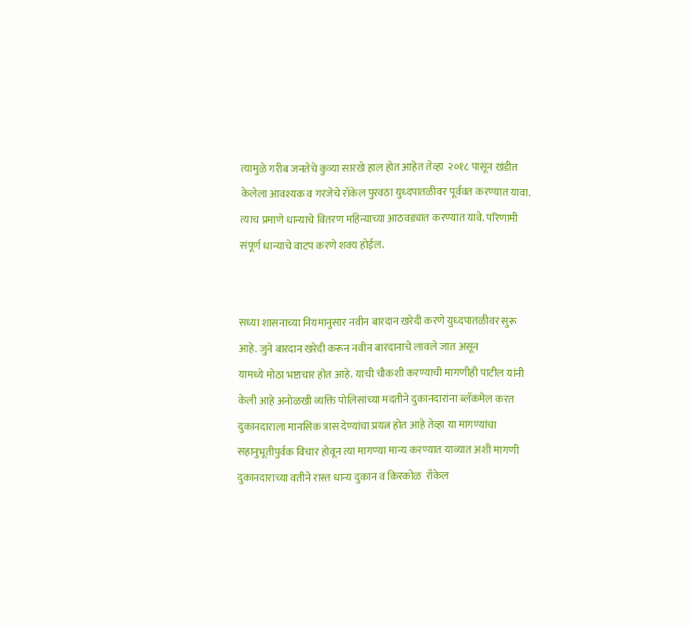त्यामुळे गरीब जनतेचे कुत्र्या सारखे हाल होत आहेत तेव्हा  २०१८ पासून खंडीत केलेला आवश्यक व गरजेचे रॉकेल पुरवठा युध्दपातळीवर पूर्ववत करण्यात यावा. त्याच प्रमाणे धान्याचे वितरण महिन्याच्या आठवड्यात करण्यात यावे. परिणामी संपूर्ण धान्याचे वाटप करणे शक्य होईल.


सध्या शासनाच्या नियमानुसार नवीन बारदान खरेदी करणे युध्दपातळीवर सुरू आहे. जुने बारदान खरेदी करून नवीन बारदानाचे लावले जात असून
यामध्ये मोठा भष्टाचार होत आहे. याची चौकशी करण्याची मागणीही पाटील यांनी केली आहे अनोळखी व्यक्ति पोलिसांच्या मदतीने दुकानदारांना ब्लॅकमेल करत दुकानदाराला मानसिक त्रास देण्यांचा प्रयत्न होत आहे तेव्हा या मागण्यांचा सहानुभूतीपुर्वक विचार होवून त्या मागण्या मान्य करण्यात याव्यात अशी मागणी दुकानदाराच्या वतीने रास्त धान्य दुकान व किरकोळ  राँकेल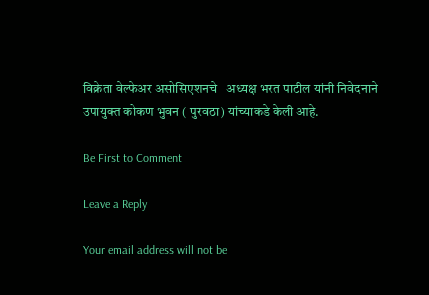विक्रेता वेल्फेअर असोसिएशनचे   अध्यक्ष भरत पाटील यांनी निवेदनाने उपायुक्त कोकण भुवन ( पुरवठा) यांच्याकडे केली आहे.

Be First to Comment

Leave a Reply

Your email address will not be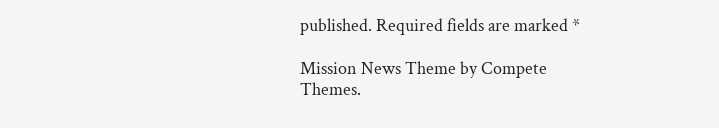published. Required fields are marked *

Mission News Theme by Compete Themes.